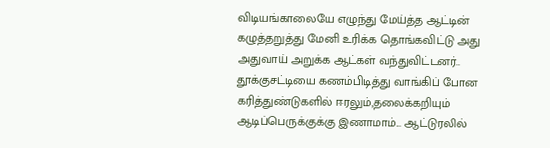விடியங்காலையே எழுந்து மேய்த்த ஆட்டின் கழுத்தறுத்து மேனி உரிக்க தொங்கவிட்டு அது அதுவாய் அறுக்க ஆட்கள் வந்துவிட்டனர்.. தூக்குசட்டியை கணம்பிடித்து வாங்கிப் போன கரித்துண்டுகளில் ஈரலும்,தலைக்கறியும் ஆடிப்பெருக்குக்கு இணாமாம்... ஆட்டுரலில்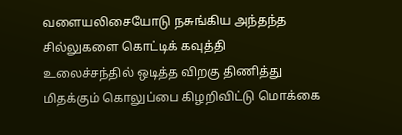வளையலிசையோடு நசுங்கிய அந்தந்த சில்லுகளை கொட்டிக் கவுத்தி உலைச்சந்தில் ஒடித்த விறகு திணித்து மிதக்கும் கொலுப்பை கிழறிவிட்டு மொக்கை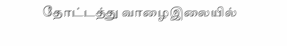தோட்டத்து வாழைஇலையில்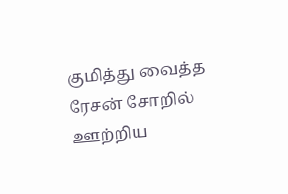குமித்து வைத்த ரேசன் சோறில் ஊற்றிய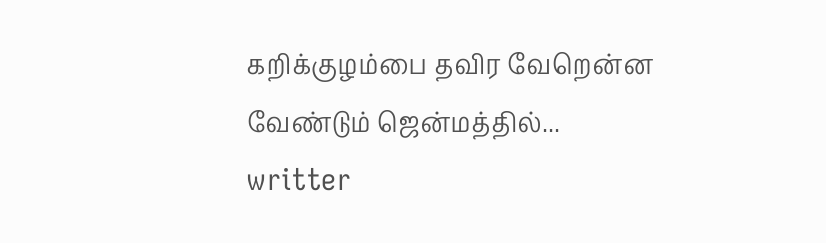கறிக்குழம்பை தவிர வேறென்ன வேண்டும் ஜென்மத்தில்...
writter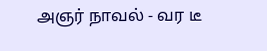அஞர் நாவல் - வர டீ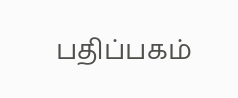பதிப்பகம்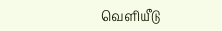வெளியீடு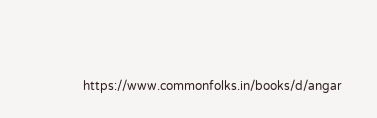https://www.commonfolks.in/books/d/angar